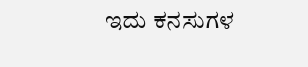ಇದು ಕನಸುಗಳ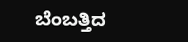ಬೆಂಬತ್ತಿದ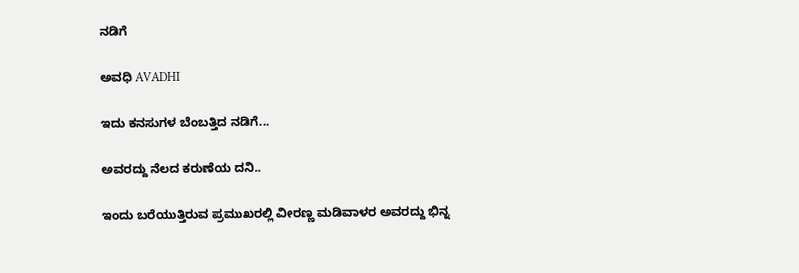ನಡಿಗೆ‍

ಅವಧಿ AVADHI

ಇದು ಕನಸುಗಳ ಬೆಂಬತ್ತಿದ ನಡಿಗೆ...

ಅವರದ್ದು ನೆಲದ ಕರುಣೆಯ ದನಿ..

ಇಂದು ಬರೆಯುತ್ತಿರುವ ಪ್ರಮುಖರಲ್ಲಿ ವೀರಣ್ಣ ಮಡಿವಾಳರ ಅವರದ್ದು ಭಿನ್ನ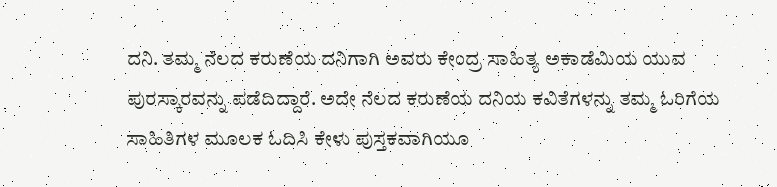ದನಿ. ತಮ್ಮ ನೆಲದ ಕರುಣೆಯ ದನಿಗಾಗಿ ಅವರು ಕೇಂದ್ರ ಸಾಹಿತ್ಯ ಅಕಾಡೆಮಿಯ ಯುವ ಪುರಸ್ಕಾರವನ್ನು ಪಡೆದಿದ್ದಾರೆ. ಅದೇ ನೆಲದ ಕರುಣೆಯ ದನಿಯ ಕವಿತೆಗಳನ್ನು ತಮ್ಮ ಓರಿಗೆಯ ಸಾಹಿತಿಗಳ ಮೂಲಕ ಓದಿಸಿ ಕೇಳು ಪುಸ್ತಕವಾಗಿಯೂ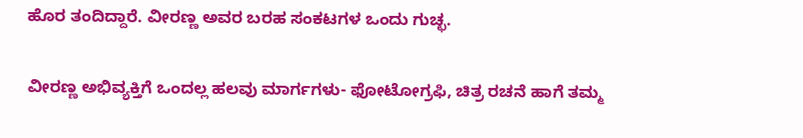ಹೊರ ತಂದಿದ್ದಾರೆ. ವೀರಣ್ಣ ಅವರ ಬರಹ ಸಂಕಟಗಳ ಒಂದು ಗುಚ್ಛ.

ವೀರಣ್ಣ ಅಭಿವ್ಯಕ್ತಿಗೆ ಒಂದಲ್ಲ ಹಲವು ಮಾರ್ಗಗಳು- ಫೋಟೋಗ್ರಫಿ, ಚಿತ್ರ ರಚನೆ ಹಾಗೆ ತಮ್ಮ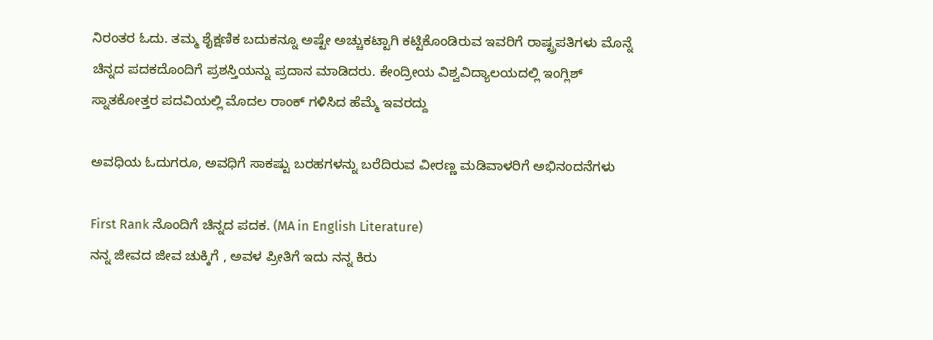ನಿರಂತರ ಓದು. ತಮ್ಮ ಶೈಕ್ಷಣಿಕ ಬದುಕನ್ನೂ ಅಷ್ಟೇ ಅಚ್ಚುಕಟ್ಟಾಗಿ ಕಟ್ಟಿಕೊಂಡಿರುವ ಇವರಿಗೆ ರಾಷ್ಟ್ರಪತಿಗಳು ಮೊನ್ನೆ ಚಿನ್ನದ ಪದಕದೊಂದಿಗೆ ಪ್ರಶಸ್ತಿಯನ್ನು ಪ್ರದಾನ ಮಾಡಿದರು. ಕೇಂದ್ರೀಯ ವಿಶ್ವವಿದ್ಯಾಲಯದಲ್ಲಿ ಇಂಗ್ಲಿಶ್ ಸ್ನಾತಕೋತ್ತರ ಪದವಿಯಲ್ಲಿ ಮೊದಲ ರಾಂಕ್ ಗಳಿಸಿದ ಹೆಮ್ಮೆ ಇವರದ್ದು

ಅವಧಿಯ ಓದುಗರೂ, ಅವಧಿಗೆ ಸಾಕಷ್ಟು ಬರಹಗಳನ್ನು ಬರೆದಿರುವ ವೀರಣ್ಣ ಮಡಿವಾಳರಿಗೆ ಅಭಿನಂದನೆಗಳು

First Rank ನೊಂದಿಗೆ ಚಿನ್ನದ ಪದಕ. (MA in English Literature)
ನನ್ನ ಜೀವದ ಜೀವ ಚುಕ್ಕಿಗೆ , ಅವಳ ಪ್ರೀತಿಗೆ ಇದು ನನ್ನ ಕಿರು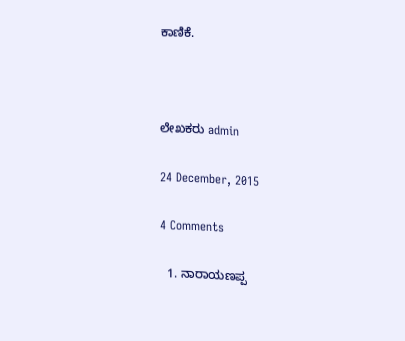ಕಾಣಿಕೆ.



ಲೇಖಕರು admin

24 December, 2015

4 Comments

  1. ನಾರಾಯಣಪ್ಪ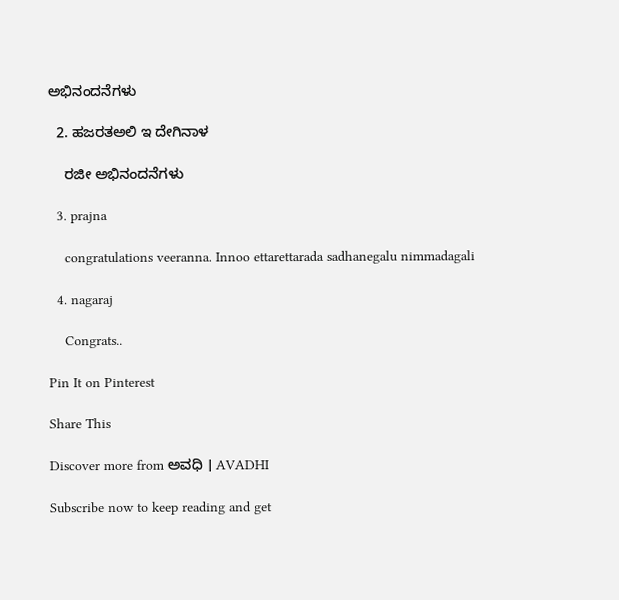ಅಭಿನಂದನೆಗಳು

  2. ಹಜರತಅಲಿ ಇ ದೇಗಿನಾಳ

    ರಜೀ ಅಭಿನಂದನೆಗಳು

  3. prajna

    congratulations veeranna. Innoo ettarettarada sadhanegalu nimmadagali

  4. nagaraj

    Congrats..

Pin It on Pinterest

Share This

Discover more from ಅವಧಿ । AVADHI

Subscribe now to keep reading and get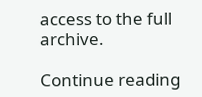access to the full archive.

Continue reading